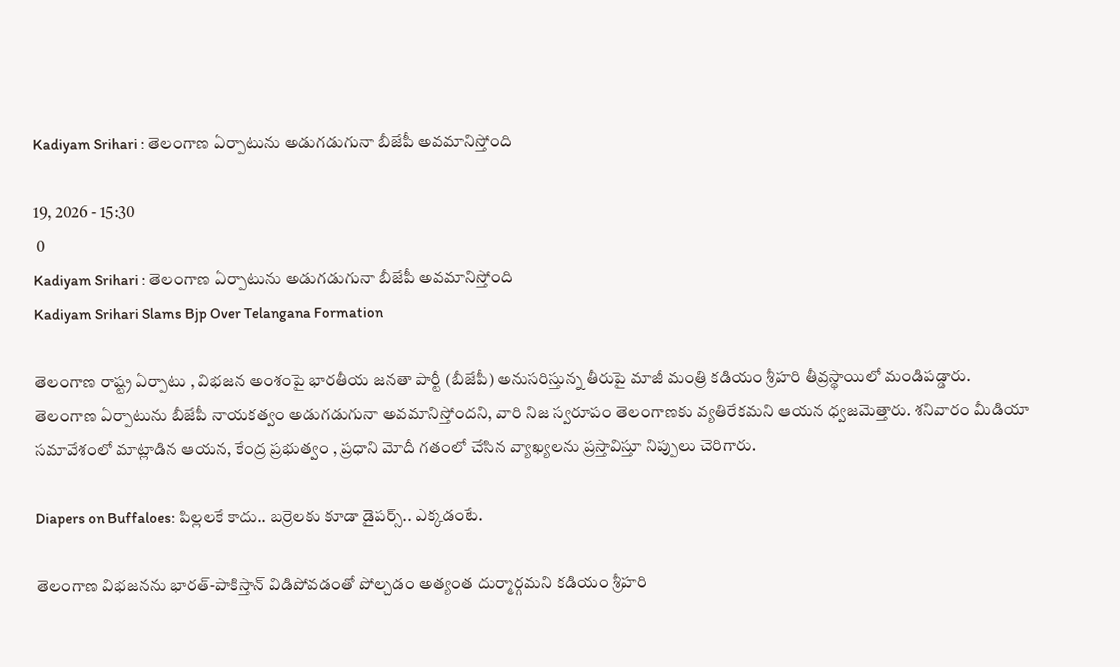Kadiyam Srihari : తెలంగాణ ఏర్పాటును అడుగడుగునా బీజేపీ అవమానిస్తోంది

19, 2026 - 15:30
 0
Kadiyam Srihari : తెలంగాణ ఏర్పాటును అడుగడుగునా బీజేపీ అవమానిస్తోంది
Kadiyam Srihari Slams Bjp Over Telangana Formation

తెలంగాణ రాష్ట్ర ఏర్పాటు , విభజన అంశంపై భారతీయ జనతా పార్టీ (బీజేపీ) అనుసరిస్తున్న తీరుపై మాజీ మంత్రి కడియం శ్రీహరి తీవ్రస్థాయిలో మండిపడ్డారు. తెలంగాణ ఏర్పాటును బీజేపీ నాయకత్వం అడుగడుగునా అవమానిస్తోందని, వారి నిజ స్వరూపం తెలంగాణకు వ్యతిరేకమని ఆయన ధ్వజమెత్తారు. శనివారం మీడియా సమావేశంలో మాట్లాడిన ఆయన, కేంద్ర ప్రభుత్వం , ప్రధాని మోదీ గతంలో చేసిన వ్యాఖ్యలను ప్రస్తావిస్తూ నిప్పులు చెరిగారు.

Diapers on Buffaloes: పిల్లలకే కాదు.. బర్రెలకు కూడా డైపర్స్.. ఎక్కడంటే.

తెలంగాణ విభజనను భారత్-పాకిస్తాన్ విడిపోవడంతో పోల్చడం అత్యంత దుర్మార్గమని కడియం శ్రీహరి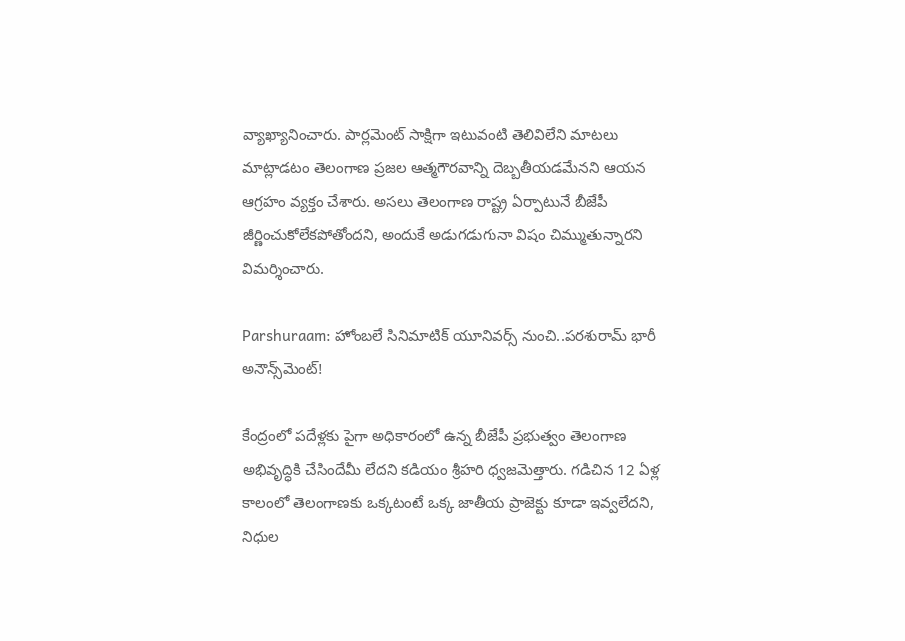వ్యాఖ్యానించారు. పార్లమెంట్ సాక్షిగా ఇటువంటి తెలివిలేని మాటలు మాట్లాడటం తెలంగాణ ప్రజల ఆత్మగౌరవాన్ని దెబ్బతీయడమేనని ఆయన ఆగ్రహం వ్యక్తం చేశారు. అసలు తెలంగాణ రాష్ట్ర ఏర్పాటునే బీజేపీ జీర్ణించుకోలేకపోతోందని, అందుకే అడుగడుగునా విషం చిమ్ముతున్నారని విమర్శించారు.

Parshuraam: హోంబలే సినిమాటిక్ యూనివర్స్ నుంచి..పరశురామ్ భారీ అనౌన్స్‌మెంట్!

కేంద్రంలో పదేళ్లకు పైగా అధికారంలో ఉన్న బీజేపీ ప్రభుత్వం తెలంగాణ అభివృద్ధికి చేసిందేమీ లేదని కడియం శ్రీహరి ధ్వజమెత్తారు. గడిచిన 12 ఏళ్ల కాలంలో తెలంగాణకు ఒక్కటంటే ఒక్క జాతీయ ప్రాజెక్టు కూడా ఇవ్వలేదని, నిధుల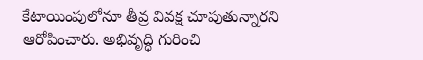కేటాయింపులోనూ తీవ్ర వివక్ష చూపుతున్నారని ఆరోపించారు. అభివృద్ధి గురించి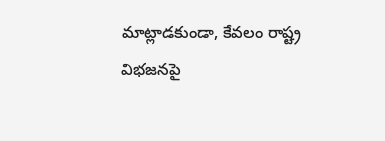మాట్లాడకుండా, కేవలం రాష్ట్ర విభజనపై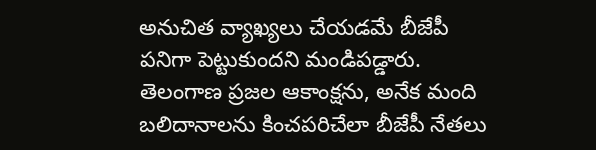అనుచిత వ్యాఖ్యలు చేయడమే బీజేపీ పనిగా పెట్టుకుందని మండిపడ్డారు. తెలంగాణ ప్రజల ఆకాంక్షను, అనేక మంది బలిదానాలను కించపరిచేలా బీజేపీ నేతలు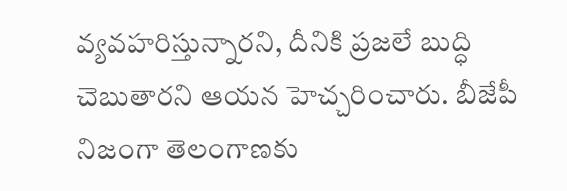వ్యవహరిస్తున్నారని, దీనికి ప్రజలే బుద్ధి చెబుతారని ఆయన హెచ్చరించారు. బీజేపీ నిజంగా తెలంగాణకు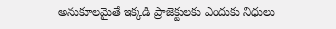అనుకూలమైతే ఇక్కడి ప్రాజెక్టులకు ఎందుకు నిధులు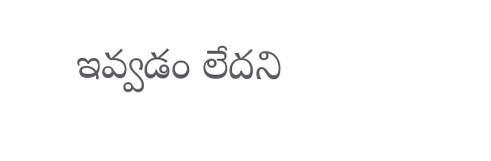ఇవ్వడం లేదని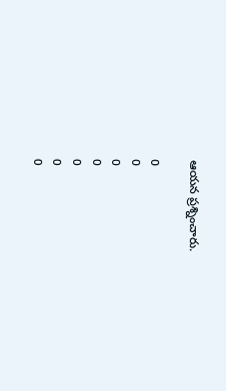ఆయన ప్రశ్నించారు.

0
0
0
0
0
0
0